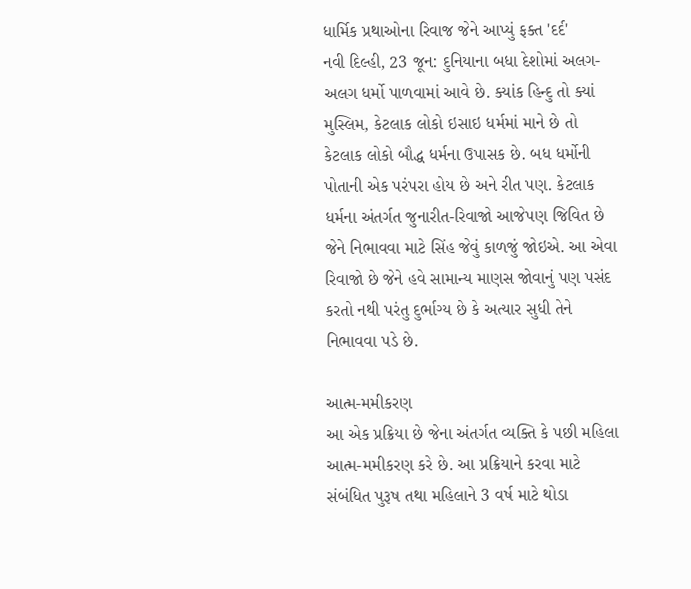ધાર્મિક પ્રથાઓના રિવાજ જેને આપ્યું ફક્ત 'દર્દ'
નવી દિલ્હી, 23 જૂન: દુનિયાના બધા દેશોમાં અલગ-અલગ ધર્મો પાળવામાં આવે છે. ક્યાંક હિન્દુ તો ક્યાં મુસ્લિમ, કેટલાક લોકો ઇસાઇ ધર્મમાં માને છે તો કેટલાક લોકો બૌદ્ધ ધર્મના ઉપાસક છે. બધ ધર્મોની પોતાની એક પરંપરા હોય છે અને રીત પણ. કેટલાક ધર્મના અંતર્ગત જુનારીત-રિવાજો આજેપણ જિવિત છે જેને નિભાવવા માટે સિંહ જેવું કાળજું જોઇએ. આ એવા રિવાજો છે જેને હવે સામાન્ય માણસ જોવાનું પણ પસંદ કરતો નથી પરંતુ દુર્ભાગ્ય છે કે અત્યાર સુધી તેને નિભાવવા પડે છે.

આત્મ-મમીકરણ
આ એક પ્રક્રિયા છે જેના અંતર્ગત વ્યક્તિ કે પછી મહિલા આત્મ-મમીકરણ કરે છે. આ પ્રક્રિયાને કરવા માટે સંબંધિત પુરૂષ તથા મહિલાને 3 વર્ષ માટે થોડા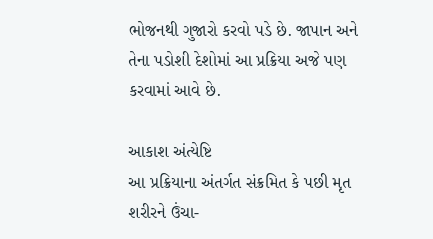ભોજનથી ગુજારો કરવો પડે છે. જાપાન અને તેના પડોશી દેશોમાં આ પ્રક્રિયા અજે પણ કરવામાં આવે છે.

આકાશ અંત્યેષ્ટિ
આ પ્રક્રિયાના અંતર્ગત સંક્રમિત કે પછી મૃત શરીરને ઉંચા-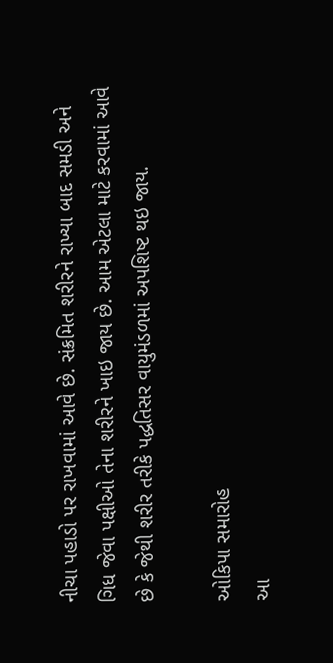નીચા પહાડો પર રાખવામાં આવે છે. સંક્રમિત શરીરને રાખ્યા બાદ સમડી અને ગિધ જેવા પક્ષીઓ તેના શરીરને ખાઇ જાય છે. આમ એટલા માટે કરવામાં આવે છે કે જેથી શરીર તરીકે પદ્ધતિસર વાયુમંડળમાં અપશિષ્ટ થઇ જાય.

ઓકિપા સમારોહ
આ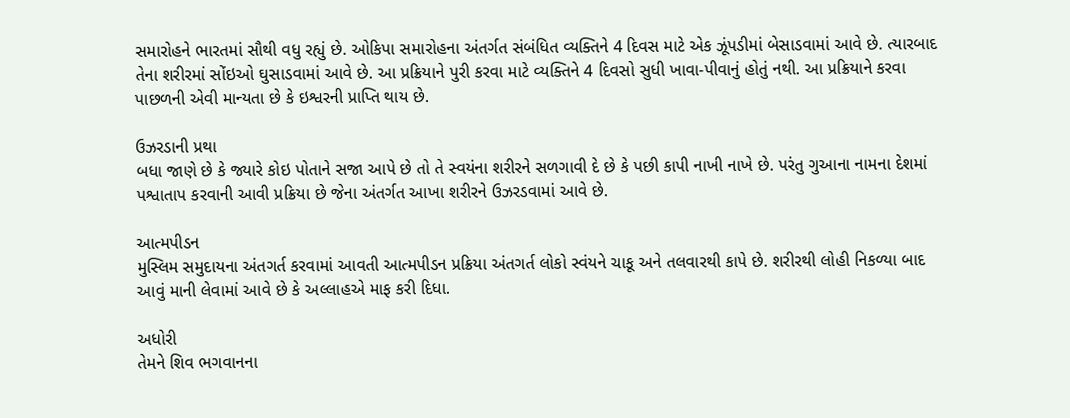સમારોહને ભારતમાં સૌથી વધુ રહ્યું છે. ઓકિપા સમારોહના અંતર્ગત સંબંધિત વ્યક્તિને 4 દિવસ માટે એક ઝૂંપડીમાં બેસાડવામાં આવે છે. ત્યારબાદ તેના શરીરમાં સોંઇઓ ઘુસાડવામાં આવે છે. આ પ્રક્રિયાને પુરી કરવા માટે વ્યક્તિને 4 દિવસો સુધી ખાવા-પીવાનું હોતું નથી. આ પ્રક્રિયાને કરવા પાછળની એવી માન્યતા છે કે ઇશ્વરની પ્રાપ્તિ થાય છે.

ઉઝરડાની પ્રથા
બધા જાણે છે કે જ્યારે કોઇ પોતાને સજા આપે છે તો તે સ્વયંના શરીરને સળગાવી દે છે કે પછી કાપી નાખી નાખે છે. પરંતુ ગુઆના નામના દેશમાં પશ્વાતાપ કરવાની આવી પ્રક્રિયા છે જેના અંતર્ગત આખા શરીરને ઉઝરડવામાં આવે છે.

આત્મપીડન
મુસ્લિમ સમુદાયના અંતગર્ત કરવામાં આવતી આત્મપીડન પ્રક્રિયા અંતગર્ત લોકો સ્વંયને ચાકૂ અને તલવારથી કાપે છે. શરીરથી લોહી નિકળ્યા બાદ આવું માની લેવામાં આવે છે કે અલ્લાહએ માફ કરી દિધા.

અધોરી
તેમને શિવ ભગવાનના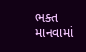ભક્ત માનવામાં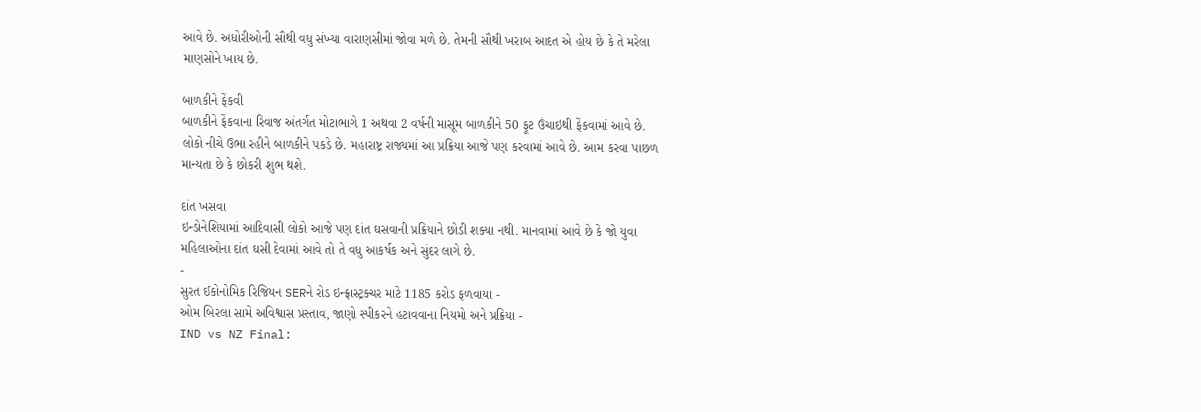આવે છે. અધોરીઓની સૌથી વધુ સંખ્યા વારાણસીમાં જોવા મળે છે. તેમની સૌથી ખરાબ આદત એ હોય છે કે તે મરેલા માણસોને ખાય છે.

બાળકીને ફેંકવી
બાળકીને ફેંકવાના રિવાજ અંતર્ગત મોટાભાગે 1 અથવા 2 વર્ષની માસૂમ બાળકીને 50 ફૂટ ઉંચાઇથી ફેંકવામાં આવે છે. લોકો નીચે ઉભા રહીને બાળકીને પકડે છે. મહારાષ્ટ્ર રાજ્યમાં આ પ્રક્રિયા આજે પણ કરવામાં આવે છે. આમ કરવા પાછળ માન્યતા છે કે છોકરી શુભ થશે.

દાંત ખસવા
ઇન્ડોનેશિયામાં આદિવાસી લોકો આજે પણ દાંત ઘસવાની પ્રક્રિયાને છોડી શક્યા નથી. માનવામાં આવે છે કે જો યુવા મહિલાઓના દાંત ઘસી દેવામાં આવે તો તે વધુ આકર્ષક અને સુંદર લાગે છે.
-
સુરત ઈકોનોમિક રિજિયન SERને રોડ ઇન્ફ્રાસ્ટ્રક્ચર માટે 1185 કરોડ ફળવાયા -
ઓમ બિરલા સામે અવિશ્વાસ પ્રસ્તાવ, જાણો સ્પીકરને હટાવવાના નિયમો અને પ્રક્રિયા -
IND vs NZ Final: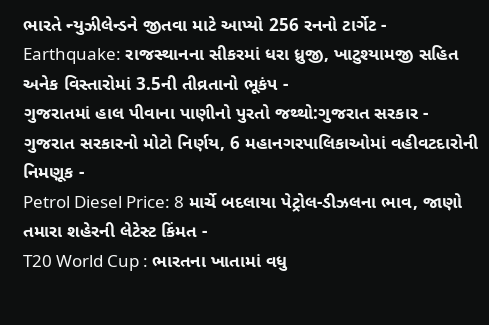ભારતે ન્યુઝીલેન્ડને જીતવા માટે આપ્યો 256 રનનો ટાર્ગેટ -
Earthquake: રાજસ્થાનના સીકરમાં ધરા ધ્રુજી, ખાટુશ્યામજી સહિત અનેક વિસ્તારોમાં 3.5ની તીવ્રતાનો ભૂકંપ -
ગુજરાતમાં હાલ પીવાના પાણીનો પુરતો જથ્થો:ગુજરાત સરકાર -
ગુજરાત સરકારનો મોટો નિર્ણય, 6 મહાનગરપાલિકાઓમાં વહીવટદારોની નિમણૂક -
Petrol Diesel Price: 8 માર્ચે બદલાયા પેટ્રોલ-ડીઝલના ભાવ, જાણો તમારા શહેરની લેટેસ્ટ કિંમત -
T20 World Cup : ભારતના ખાતામાં વધુ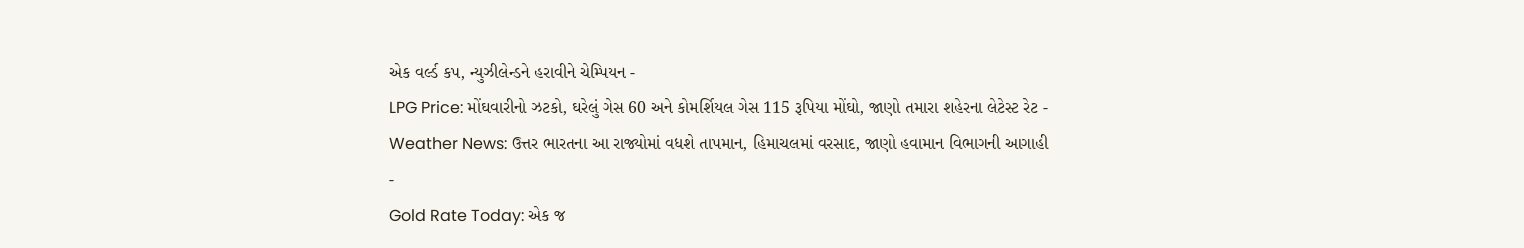એક વર્લ્ડ કપ, ન્યુઝીલેન્ડને હરાવીને ચેમ્પિયન -
LPG Price: મોંઘવારીનો ઝટકો, ઘરેલું ગેસ 60 અને કોમર્શિયલ ગેસ 115 રૂપિયા મોંઘો, જાણો તમારા શહેરના લેટેસ્ટ રેટ -
Weather News: ઉત્તર ભારતના આ રાજ્યોમાં વધશે તાપમાન, હિમાચલમાં વરસાદ, જાણો હવામાન વિભાગની આગાહી -
Gold Rate Today: એક જ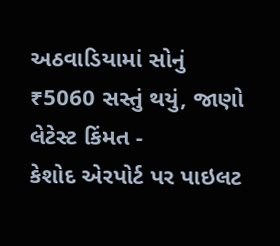અઠવાડિયામાં સોનું ₹5060 સસ્તું થયું, જાણો લેટેસ્ટ કિંમત -
કેશોદ એરપોર્ટ પર પાઇલટ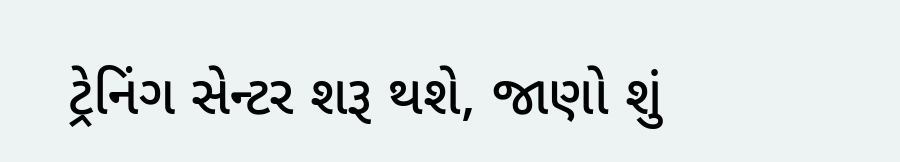ટ્રેનિંગ સેન્ટર શરૂ થશે, જાણો શું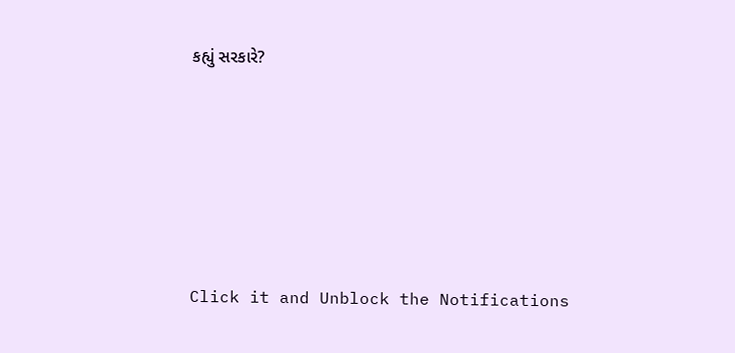કહ્યું સરકારે?









Click it and Unblock the Notifications